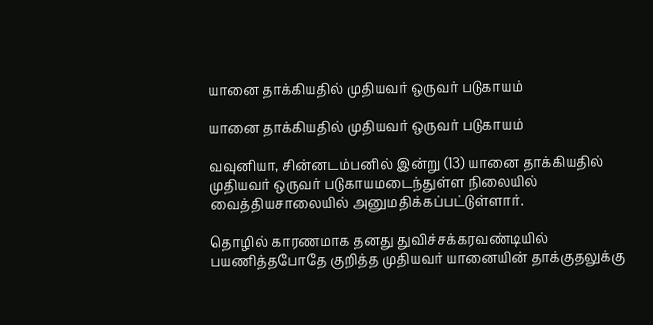யானை தாக்கியதில் முதியவர் ஒருவர் படுகாயம்

யானை தாக்கியதில் முதியவர் ஒருவர் படுகாயம்

வவுனியா, சின்னடம்பனில் இன்று (13) யானை தாக்கியதில் முதியவர் ஒருவர் படுகாயமடைந்துள்ள நிலையில் வைத்தியசாலையில் அனுமதிக்கப்பட்டுள்ளார்.

தொழில் காரணமாக தனது துவிச்சக்கரவண்டியில் பயணித்தபோதே குறித்த முதியவர் யானையின் தாக்குதலுக்கு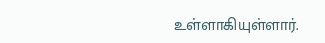உள்ளாகியுள்ளார்.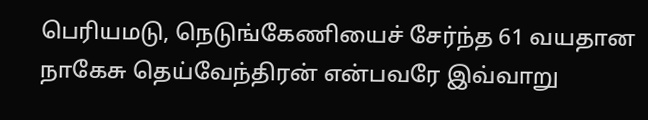பெரியமடு, நெடுங்கேணியைச் சேர்ந்த 61 வயதான நாகேசு தெய்வேந்திரன் என்பவரே இவ்வாறு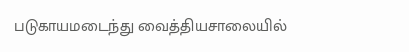படுகாயமடைந்து வைத்தியசாலையில்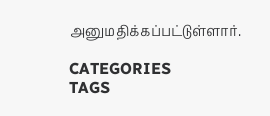அனுமதிக்கப்பட்டுள்ளார்.

CATEGORIES
TAGS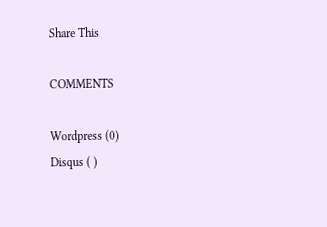Share This

COMMENTS

Wordpress (0)
Disqus ( )